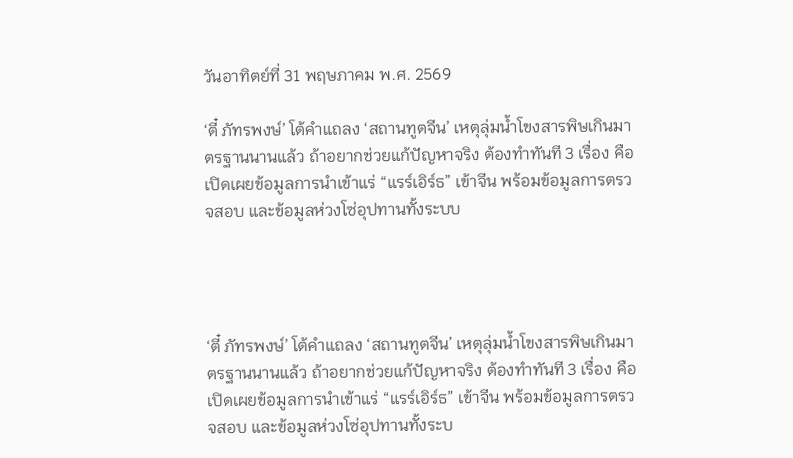วันอาทิตย์ที่ 31 พฤษภาคม พ.ศ. 2569

‘ตี๋ ภัทรพงษ์’ โต้คำแถลง ‘สถานทูตจีน’ เหตุลุ่มน้ำโขงสารพิษเกินมาตรฐานนานแล้ว ถ้าอยากช่วยแก้ปัญหาจริง ต้องทำทันที 3 เรื่อง คือเปิดเผยข้อมูลการนำเข้าแร่ “แรร์เอิร์ธ” เข้าจีน พร้อมข้อมูลการตรวจสอบ และข้อมูลห่วงโซ่อุปทานทั้งระบบ




‘ตี๋ ภัทรพงษ์’ โต้คำแถลง ‘สถานทูตจีน’ เหตุลุ่มน้ำโขงสารพิษเกินมาตรฐานนานแล้ว ถ้าอยากช่วยแก้ปัญหาจริง ต้องทำทันที 3 เรื่อง คือเปิดเผยข้อมูลการนำเข้าแร่ “แรร์เอิร์ธ” เข้าจีน พร้อมข้อมูลการตรวจสอบ และข้อมูลห่วงโซ่อุปทานทั้งระบ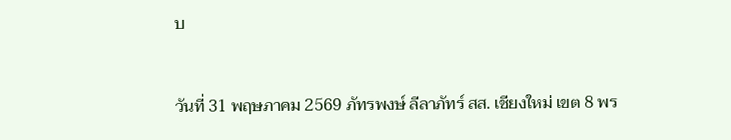บ


วันที่ 31 พฤษภาคม 2569 ภัทรพงษ์ ลีลาภัทร์ สส. เชียงใหม่ เขต 8 พร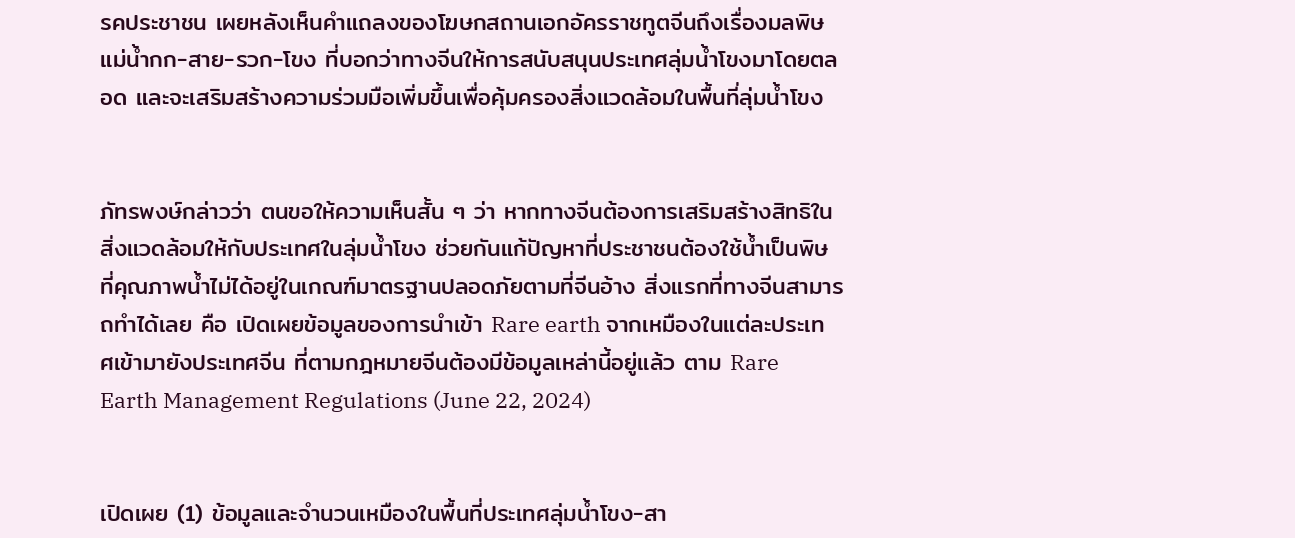รคประชาชน เผยหลังเห็นคำแถลงของโฆษกสถานเอกอัครราชทูตจีนถึงเรื่องมลพิษแม่น้ำกก-สาย-รวก-โขง ที่บอกว่าทางจีนให้การสนับสนุนประเทศลุ่มน้ำโขงมาโดยตลอด และจะเสริมสร้างความร่วมมือเพิ่มขึ้นเพื่อคุ้มครองสิ่งแวดล้อมในพื้นที่ลุ่มน้ำโขง


ภัทรพงษ์กล่าวว่า ตนขอให้ความเห็นสั้น ๆ ว่า หากทางจีนต้องการเสริมสร้างสิทธิในสิ่งแวดล้อมให้กับประเทศในลุ่มน้ำโขง ช่วยกันแก้ปัญหาที่ประชาชนต้องใช้น้ำเป็นพิษ ที่คุณภาพน้ำไม่ได้อยู่ในเกณฑ์มาตรฐานปลอดภัยตามที่จีนอ้าง สิ่งแรกที่ทางจีนสามารถทำได้เลย คือ เปิดเผยข้อมูลของการนำเข้า Rare earth จากเหมืองในแต่ละประเทศเข้ามายังประเทศจีน ที่ตามกฎหมายจีนต้องมีข้อมูลเหล่านี้อยู่แล้ว ตาม Rare Earth Management Regulations (June 22, 2024)


เปิดเผย (1) ข้อมูลและจำนวนเหมืองในพื้นที่ประเทศลุ่มน้ำโขง-สา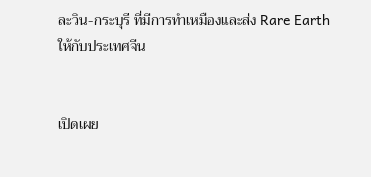ละวิน-กระบุรี ที่มีการทำเหมืองและส่ง Rare Earth ให้กับประเทศจีน


เปิดเผย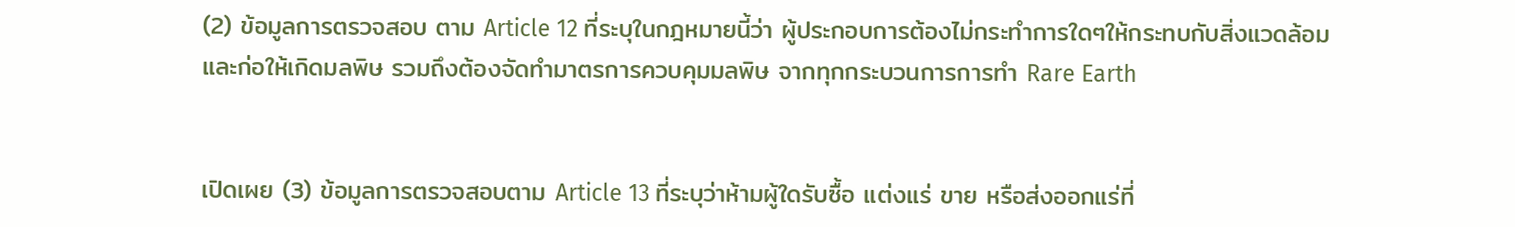(2) ข้อมูลการตรวจสอบ ตาม Article 12 ที่ระบุในกฎหมายนี้ว่า ผู้ประกอบการต้องไม่กระทำการใดๆให้กระทบกับสิ่งแวดล้อม และก่อให้เกิดมลพิษ รวมถึงต้องจัดทำมาตรการควบคุมมลพิษ จากทุกกระบวนการการทำ Rare Earth


เปิดเผย (3) ข้อมูลการตรวจสอบตาม Article 13 ที่ระบุว่าห้ามผู้ใดรับซื้อ แต่งแร่ ขาย หรือส่งออกแร่ที่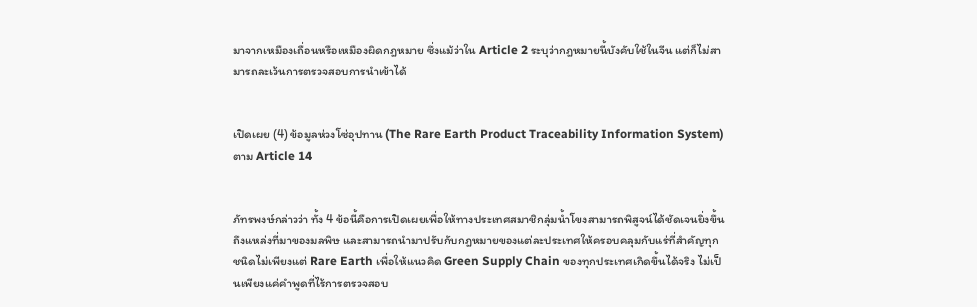มาจากเหมืองเถื่อนหรือเหมืองผิดกฎหมาย ซึ่งแม้ว่าใน Article 2 ระบุว่ากฎหมายนี้บังคับใช้ในจีน แต่ก็ไม่สามารถละเว้นการตรวจสอบการนำเข้าได้


เปิดเผย (4) ข้อมูลห่วงโซ่อุปทาน (The Rare Earth Product Traceability Information System) ตาม Article 14


ภัทรพงษ์กล่าวว่า ทั้ง 4 ข้อนี้คือการเปิดเผยเพื่อให้ทางประเทศสมาชิกลุ่มน้ำโขงสามารถพิสูจน์ได้ชัดเจนยิ่งขึ้นถึงแหล่งที่มาของมลพิษ และสามารถนำมาปรับกับกฎหมายของแต่ละประเทศให้ครอบคลุมกับแร่ที่สำคัญทุกชนิดไม่เพียงแต่ Rare Earth เพื่อให้แนวคิด Green Supply Chain ของทุกประเทศเกิดขึ้นได้จริง ไม่เป็นเพียงแค่คำพูดที่ไร้การตรวจสอบ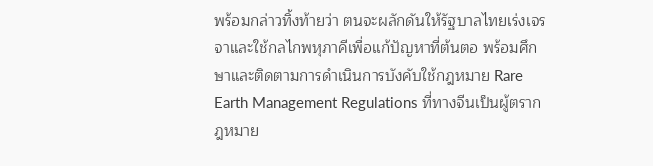พร้อมกล่าวทิ้งท้ายว่า ตนจะผลักดันให้รัฐบาลไทยเร่งเจรจาและใช้กลไกพหุภาคีเพื่อแก้ปัญหาที่ต้นตอ พร้อมศึกษาและติดตามการดำเนินการบังคับใช้กฎหมาย Rare Earth Management Regulations ที่ทางจีนเป็นผู้ตรากฎหมาย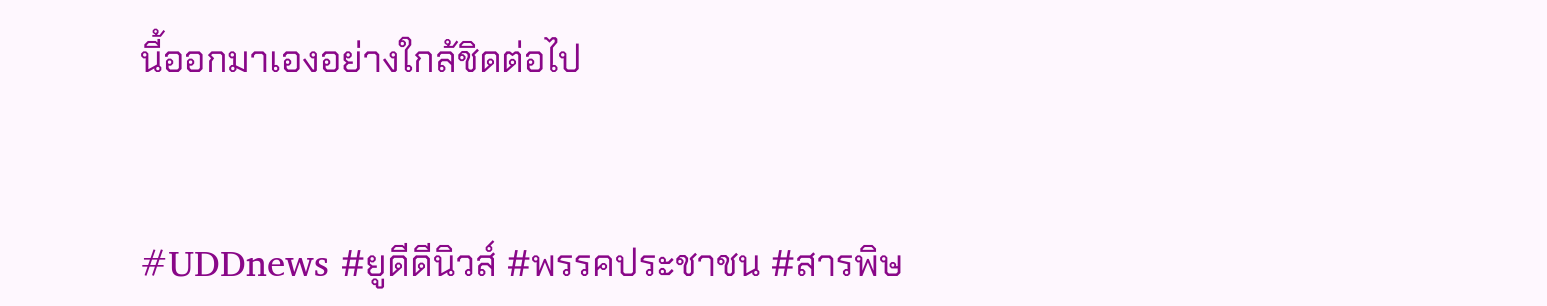นี้ออกมาเองอย่างใกล้ชิดต่อไป


#UDDnews #ยูดีดีนิวส์ #พรรคประชาชน #สารพิษ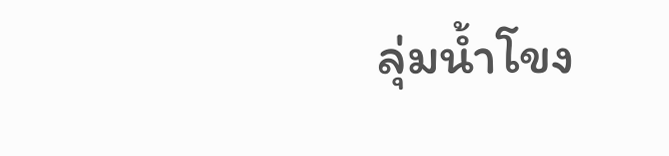ลุ่มน้ำโขง